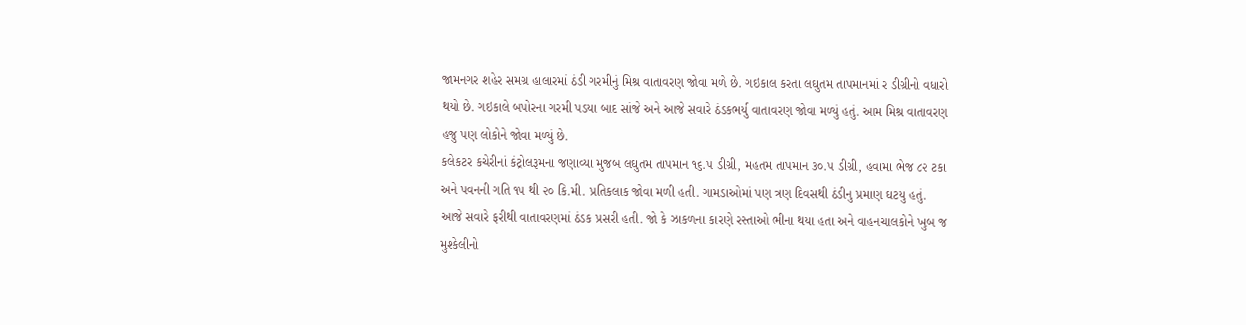જામનગર શહેર સમગ્ર હાલારમાં ઠંડી ગરમીનું મિશ્ર વાતાવરણ જોવા મળે છે. ગઇકાલ કરતા લઘુતમ તાપમાનમાં ર ડીગ્રીનો વધારો થયો છે. ગઇકાલે બપોરના ગરમી પડયા બાદ સાંજે અને આજે સવારે ઠંડકભર્યુ વાતાવરણ જોવા મળ્યું હતું. આમ મિશ્ર વાતાવરણ હજુ પણ લોકોને જોવા મળ્યું છે.
કલેકટર કચેરીનાં કંટ્રોલરૂમના જણાવ્યા મુજબ લઘુતમ તાપમાન ૧૬.૫ ડીગ્રી, મહતમ તાપમાન ૩૦.૫ ડીગ્રી, હવામા ભેજ ૮૨ ટકા અને પવનની ગતિ ૧૫ થી ૨૦ કિ.મી. પ્રતિકલાક જોવા મળી હતી. ગામડાઓમાં પણ ત્રણ દિવસથી ઠંડીનુ પ્રમાણ ઘટયુ હતું. આજે સવારે ફરીથી વાતાવરણમાં ઠંડક પ્રસરી હતી. જો કે ઝાકળના કારણે રસ્તાઓ ભીના થયા હતા અને વાહનચાલકોને ખુબ જ મુશ્કેલીનો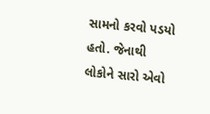સામનો કરવો પડયો હતો. જેનાથી લોકોને સારો એવો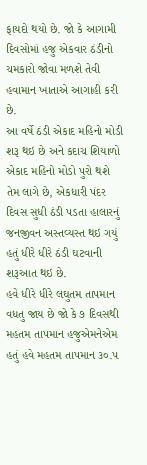ફાયદો થયો છે. જો કે આગામી દિવસોમાં હજુ એકવાર ઠંડીનો ચમકારો જોવા મળશે તેવી હવામાન ખાતાએ આગાહી કરી છે.
આ વર્ષે ઠંડી એકાદ મહિનો મોડી શરૂ થઇ છે અને કદાચ શિયાળો એકાદ મહિનો મોડો પુરો થશે તેમ લાગે છે, એકધારી પંદર દિવસ સુધી ઠંડી પડતા હાલારનું જનજીવન અસ્તવ્યસ્ત થઇ ગયું હતું ધીરે ધીરે ઠંડી ઘટવાની શરૂઆત થઇ છે.
હવે ધીરે ધીરે લઘુતમ તાપમાન વધતુ જાય છે જો કે ૭ દિવસથી મહતમ તાપમાન હજુએમનેએમ હતું હવે મહતમ તાપમાન ૩૦.૫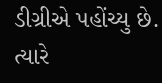ડીગ્રીએ પહોંચ્યુ છે. ત્યારે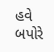હવે બપોરે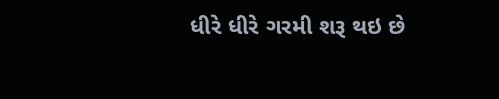ધીરે ધીરે ગરમી શરૂ થઇ છે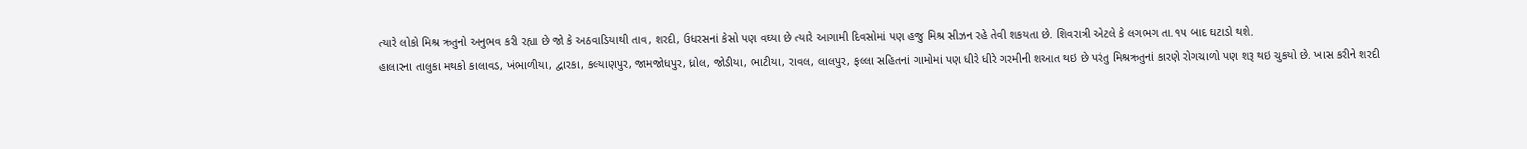ત્યારે લોકો મિશ્ર ઋતુનો અનુભવ કરી રહ્યા છે જો કે અઠવાડિયાથી તાવ, શરદી, ઉધરસનાં કેસો પણ વઘ્યા છે ત્યારે આગામી દિવસોમાં પણ હજુ મિશ્ર સીઝન રહે તેવી શકયતા છે. શિવરાત્રી એટલે કે લગભગ તા.૧૫ બાદ ઘટાડો થશે.
હાલારના તાલુકા મથકો કાલાવડ, ખંભાળીયા, દ્વારકા, કલ્યાણપુર, જામજોધપુર, ધ્રોલ, જોડીયા, ભાટીયા, રાવલ, લાલપુર, ફલ્લા સહિતનાં ગામોમાં પણ ધીરે ધીરે ગરમીની શઆત થઇ છે પરંતુ મિશ્રઋતુનાં કારણે રોગચાળો પણ શરૂ થઇ ચુકયો છે. ખાસ કરીને શરદી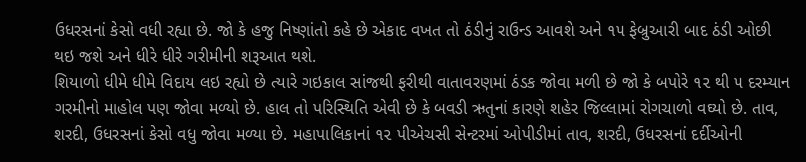ઉધરસનાં કેસો વધી રહ્યા છે. જો કે હજુ નિષ્ણાંતો કહે છે એકાદ વખત તો ઠંડીનું રાઉન્ડ આવશે અને ૧૫ ફેબ્રુઆરી બાદ ઠંડી ઓછી થઇ જશે અને ધીરે ધીરે ગરીમીની શરૂઆત થશે.
શિયાળો ધીમે ધીમે વિદાય લઇ રહ્યો છે ત્યારે ગઇકાલ સાંજથી ફરીથી વાતાવરણમાં ઠંડક જોવા મળી છે જો કે બપોરે ૧૨ થી ૫ દરમ્યાન ગરમીનો માહોલ પણ જોવા મળ્યો છે. હાલ તો પરિસ્થિતિ એવી છે કે બવડી ઋતુનાં કારણે શહેર જિલ્લામાં રોગચાળો વઘ્યો છે. તાવ, શરદી, ઉધરસનાં કેસો વધુ જોવા મળ્યા છે. મહાપાલિકાનાં ૧૨ પીએચસી સેન્ટરમાં ઓપીડીમાં તાવ, શરદી, ઉધરસનાં દર્દીઓની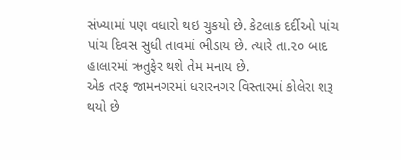સંખ્યામાં પણ વધારો થઇ ચુકયો છે. કેટલાક દર્દીઓ પાંચ પાંચ દિવસ સુધી તાવમાં ભીડાય છે. ત્યારે તા.૨૦ બાદ હાલારમાં ઋતુફેર થશે તેમ મનાય છે.
એક તરફ જામનગરમાં ધરારનગર વિસ્તારમાં કોલેરા શરૂ થયો છે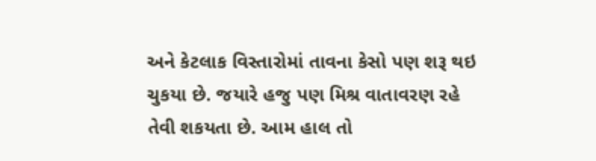અને કેટલાક વિસ્તારોમાં તાવના કેસો પણ શરૂ થઇ ચુકયા છે. જયારે હજુ પણ મિશ્ર વાતાવરણ રહે તેવી શકયતા છે. આમ હાલ તો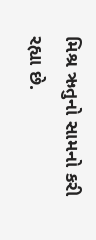મિશ્ર ઋતુનો સામનો કરી રહ્યા છે.